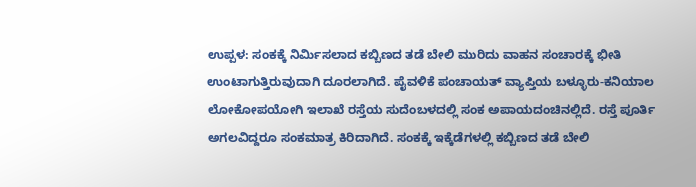ಉಪ್ಪಳ: ಸಂಕಕ್ಕೆ ನಿರ್ಮಿಸಲಾದ ಕಬ್ಬಿಣದ ತಡೆ ಬೇಲಿ ಮುರಿದು ವಾಹನ ಸಂಚಾರಕ್ಕೆ ಭೀತಿ ಉಂಟಾಗುತ್ತಿರುವುದಾಗಿ ದೂರಲಾಗಿದೆ. ಪೈವಳಿಕೆ ಪಂಚಾಯತ್ ವ್ಯಾಪ್ತಿಯ ಬಳ್ಳೂರು-ಕನಿಯಾಲ ಲೋಕೋಪಯೋಗಿ ಇಲಾಖೆ ರಸ್ತೆಯ ಸುದೆಂಬಳದಲ್ಲಿ ಸಂಕ ಅಪಾಯದಂಚಿನಲ್ಲಿದೆ. ರಸ್ತೆ ಪೂರ್ತಿ ಅಗಲವಿದ್ದರೂ ಸಂಕಮಾತ್ರ ಕಿರಿದಾಗಿದೆ. ಸಂಕಕ್ಕೆ ಇಕ್ಕೆಡೆಗಳಲ್ಲಿ ಕಬ್ಬಿಣದ ತಡೆ ಬೇಲಿ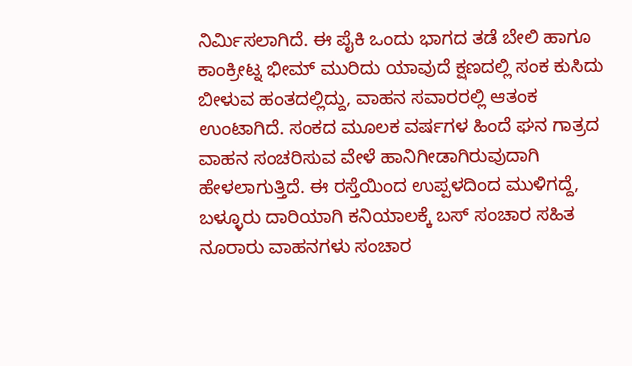ನಿರ್ಮಿಸಲಾಗಿದೆ. ಈ ಪೈಕಿ ಒಂದು ಭಾಗದ ತಡೆ ಬೇಲಿ ಹಾಗೂ ಕಾಂಕ್ರೀಟ್ನ ಭೀಮ್ ಮುರಿದು ಯಾವುದೆ ಕ್ಷಣದಲ್ಲಿ ಸಂಕ ಕುಸಿದು ಬೀಳುವ ಹಂತದಲ್ಲಿದ್ದು, ವಾಹನ ಸವಾರರಲ್ಲಿ ಆತಂಕ ಉಂಟಾಗಿದೆ. ಸಂಕದ ಮೂಲಕ ವರ್ಷಗಳ ಹಿಂದೆ ಘನ ಗಾತ್ರದ ವಾಹನ ಸಂಚರಿಸುವ ವೇಳೆ ಹಾನಿಗೀಡಾಗಿರುವುದಾಗಿ ಹೇಳಲಾಗುತ್ತಿದೆ. ಈ ರಸ್ತೆಯಿಂದ ಉಪ್ಪಳದಿಂದ ಮುಳಿಗದ್ದೆ, ಬಳ್ಳೂರು ದಾರಿಯಾಗಿ ಕನಿಯಾಲಕ್ಕೆ ಬಸ್ ಸಂಚಾರ ಸಹಿತ ನೂರಾರು ವಾಹನಗಳು ಸಂಚಾರ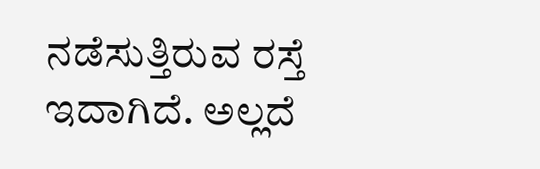ನಡೆಸುತ್ತಿರುವ ರಸ್ತೆ ಇದಾಗಿದೆ. ಅಲ್ಲದೆ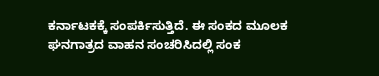ಕರ್ನಾಟಕಕ್ಕೆ ಸಂಪರ್ಕಿಸುತ್ತಿದೆ. ಈ ಸಂಕದ ಮೂಲಕ ಘನಗಾತ್ರದ ವಾಹನ ಸಂಚರಿಸಿದಲ್ಲಿ ಸಂಕ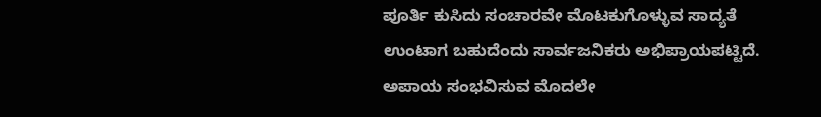ಪೂರ್ತಿ ಕುಸಿದು ಸಂಚಾರವೇ ಮೊಟಕುಗೊಳ್ಳುವ ಸಾದ್ಯತೆ ಉಂಟಾಗ ಬಹುದೆಂದು ಸಾರ್ವಜನಿಕರು ಅಭಿಪ್ರಾಯಪಟ್ಟಿದೆ. ಅಪಾಯ ಸಂಭವಿಸುವ ಮೊದಲೇ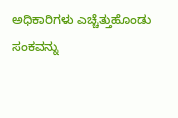ಅಧಿಕಾರಿಗಳು ಎಚ್ಚೆತ್ತುಹೊಂಡು ಸಂಕವನ್ನು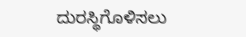ದುರಸ್ಥಿಗೊಳಿಸಲು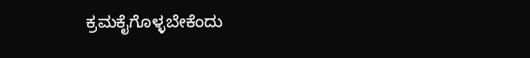ಕ್ರಮಕೈಗೊಳ್ಳಬೇಕೆಂದು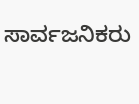ಸಾರ್ವಜನಿಕರು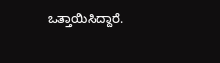ಒತ್ತಾಯಿಸಿದ್ದಾರೆ.